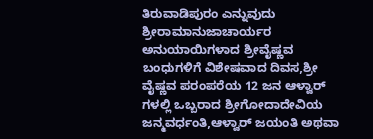ತಿರುವಾಡಿಪುರಂ ಎನ್ನುವುದು ಶ್ರೀರಾಮಾನುಜಾಚಾರ್ಯರ ಅನುಯಾಯಿಗಳಾದ ಶ್ರೀವೈಷ್ಣವ ಬಂಧುಗಳಿಗೆ ವಿಶೇಷವಾದ ದಿವಸ,ಶ್ರೀ ವೈಷ್ಣವ ಪರಂಪರೆಯ 12 ಜನ ಆಳ್ವಾರ್ ಗಳಲ್ಲಿ ಒಬ್ಬರಾದ ಶ್ರೀಗೋದಾದೇವಿಯ ಜನ್ಮವರ್ಧಂತಿ,ಆಳ್ವಾರ್ ಜಯಂತಿ ಅಥವಾ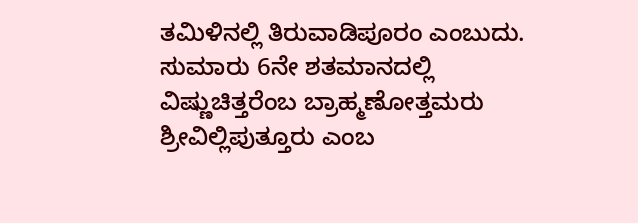ತಮಿಳಿನಲ್ಲಿ ತಿರುವಾಡಿಪೂರಂ ಎಂಬುದು.
ಸುಮಾರು 6ನೇ ಶತಮಾನದಲ್ಲಿ ವಿಷ್ಣುಚಿತ್ತರೆಂಬ ಬ್ರಾಹ್ಮಣೋತ್ತಮರು ಶ್ರೀವಿಲ್ಲಿಪುತ್ತೂರು ಎಂಬ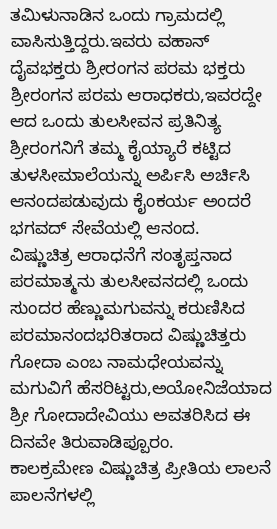ತಮಿಳುನಾಡಿನ ಒಂದು ಗ್ರಾಮದಲ್ಲಿ ವಾಸಿಸುತ್ತಿದ್ದರು.ಇವರು ವಹಾನ್ ದೈವಭಕ್ತರು ಶ್ರೀರಂಗನ ಪರಮ ಭಕ್ತರು ಶ್ರೀರಂಗನ ಪರಮ ಆರಾಧಕರು,ಇವರದ್ದೇ ಆದ ಒಂದು ತುಲಸೀವನ ಪ್ರತಿನಿತ್ಯ ಶ್ರೀರಂಗನಿಗೆ ತಮ್ಮ ಕೈಯ್ಯಾರೆ ಕಟ್ಟಿದ ತುಳಸೀಮಾಲೆಯನ್ನು ಅರ್ಪಿಸಿ ಅರ್ಚಿಸಿ ಆನಂದಪಡುವುದು ಕೈಂಕರ್ಯ ಅಂದರೆ ಭಗವದ್ ಸೇವೆಯಲ್ಲಿ ಆನಂದ.
ವಿಷ್ಣುಚಿತ್ರ ಆರಾಧನೆಗೆ ಸಂತೃಪ್ತನಾದ ಪರಮಾತ್ಮನು ತುಲಸೀವನದಲ್ಲಿ ಒಂದು ಸುಂದರ ಹೆಣ್ಣುಮಗುವನ್ನು ಕರುಣಿಸಿದ ಪರಮಾನಂದಭರಿತರಾದ ವಿಷ್ಣುಚಿತ್ತರು ಗೋದಾ ಎಂಬ ನಾಮಧೇಯವನ್ನು ಮಗುವಿಗೆ ಹೆಸರಿಟ್ಟರು,ಅಯೋನಿಜೆಯಾದ ಶ್ರೀ ಗೋದಾದೇವಿಯು ಅವತರಿಸಿದ ಈ ದಿನವೇ ತಿರುವಾಡಿಪ್ಪೂರಂ.
ಕಾಲಕ್ರಮೇಣ ವಿಷ್ಣುಚಿತ್ರ ಪ್ರೀತಿಯ ಲಾಲನೆ ಪಾಲನೆಗಳಲ್ಲಿ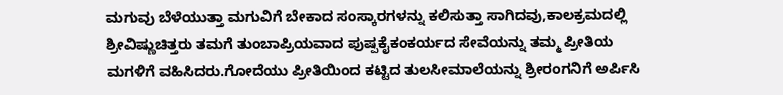ಮಗುವು ಬೆಳೆಯುತ್ತಾ ಮಗುವಿಗೆ ಬೇಕಾದ ಸಂಸ್ಕಾರಗಳನ್ನು ಕಲಿಸುತ್ತಾ ಸಾಗಿದವು,ಕಾಲಕ್ರಮದಲ್ಲಿ ಶ್ರೀವಿಷ್ಣುಚಿತ್ತರು ತಮಗೆ ತುಂಬಾಪ್ರಿಯವಾದ ಪುಷ್ಪಕೈಕಂಕರ್ಯದ ಸೇವೆಯನ್ನು ತಮ್ಮ ಪ್ರೀತಿಯ ಮಗಳಿಗೆ ವಹಿಸಿದರು.ಗೋದೆಯು ಪ್ರೀತಿಯಿಂದ ಕಟ್ಟಿದ ತುಲಸೀಮಾಲೆಯನ್ನು ಶ್ರೀರಂಗನಿಗೆ ಅರ್ಪಿಸಿ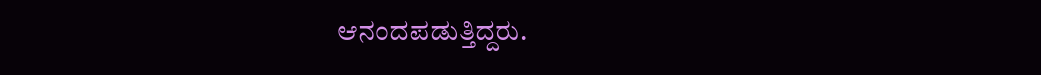ಆನಂದಪಡುತ್ತಿದ್ದರು.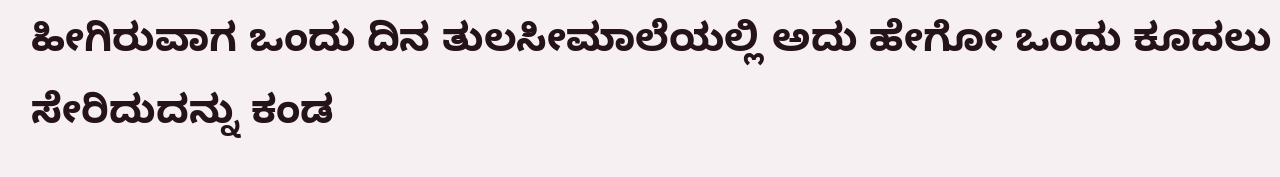ಹೀಗಿರುವಾಗ ಒಂದು ದಿನ ತುಲಸೀಮಾಲೆಯಲ್ಲಿ ಅದು ಹೇಗೋ ಒಂದು ಕೂದಲು ಸೇರಿದುದನ್ನು ಕಂಡ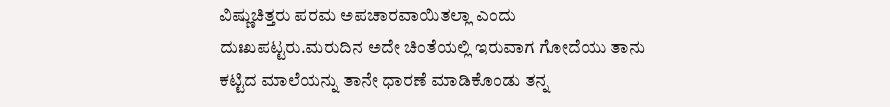ವಿಷ್ಣುಚಿತ್ತರು ಪರಮ ಅಪಚಾರವಾಯಿತಲ್ಲಾ ಎಂದು ದುಃಖಪಟ್ಟರು.ಮರುದಿನ ಅದೇ ಚಿಂತೆಯಲ್ಲಿ ಇರುವಾಗ ಗೋದೆಯು ತಾನು ಕಟ್ಟಿದ ಮಾಲೆಯನ್ನು ತಾನೇ ಧಾರಣೆ ಮಾಡಿಕೊಂಡು ತನ್ನ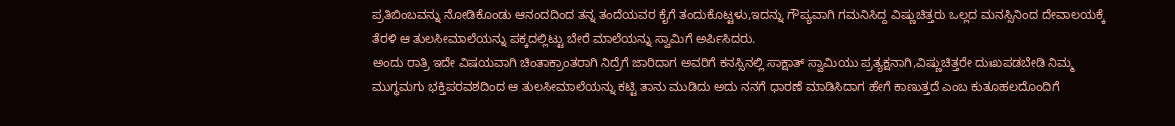ಪ್ರತಿಬಿಂಬವನ್ನು ನೋಡಿಕೊಂಡು ಆನಂದದಿಂದ ತನ್ನ ತಂದೆಯವರ ಕೈಗೆ ತಂದುಕೊಟ್ಟಳು,ಇದನ್ನು ಗೌಪ್ಯವಾಗಿ ಗಮನಿಸಿದ್ದ ವಿಷ್ಣುಚಿತ್ತರು ಒಲ್ಲದ ಮನಸ್ಸಿನಿಂದ ದೇವಾಲಯಕ್ಕೆ ತೆರಳಿ ಆ ತುಲಸೀಮಾಲೆಯನ್ನು ಪಕ್ಕದಲ್ಲಿಟ್ಟು ಬೇರೆ ಮಾಲೆಯನ್ನು ಸ್ವಾಮಿಗೆ ಅರ್ಪಿಸಿದರು.
ಅಂದು ರಾತ್ರಿ ಇದೇ ವಿಷಯವಾಗಿ ಚಿಂತಾಕ್ರಾಂತರಾಗಿ ನಿದ್ರೆಗೆ ಜಾರಿದಾಗ ಅವರಿಗೆ ಕನಸ್ಸಿನಲ್ಲಿ ಸಾಕ್ಷಾತ್ ಸ್ವಾಮಿಯು ಪ್ರತ್ಯಕ್ಷನಾಗಿ,ವಿಷ್ಣುಚಿತ್ತರೇ ದುಃಖಪಡಬೇಡಿ ನಿಮ್ಮ ಮುಗ್ಧಮಗು ಭಕ್ತಿಪರವಶದಿಂದ ಆ ತುಲಸೀಮಾಲೆಯನ್ನು ಕಟ್ಟಿ ತಾನು ಮುಡಿದು ಅದು ನನಗೆ ಧಾರಣೆ ಮಾಡಿಸಿದಾಗ ಹೇಗೆ ಕಾಣುತ್ತದೆ ಎಂಬ ಕುತೂಹಲದೊಂದಿಗೆ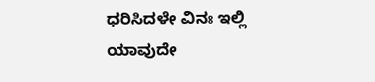ಧರಿಸಿದಳೇ ವಿನಃ ಇಲ್ಲಿ ಯಾವುದೇ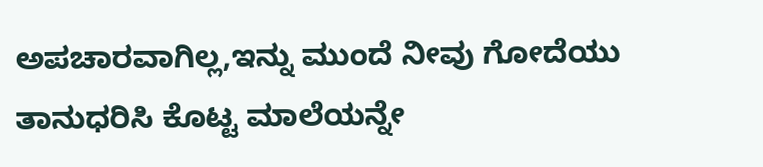ಅಪಚಾರವಾಗಿಲ್ಲ,ಇನ್ನು ಮುಂದೆ ನೀವು ಗೋದೆಯು ತಾನುಧರಿಸಿ ಕೊಟ್ಟ ಮಾಲೆಯನ್ನೇ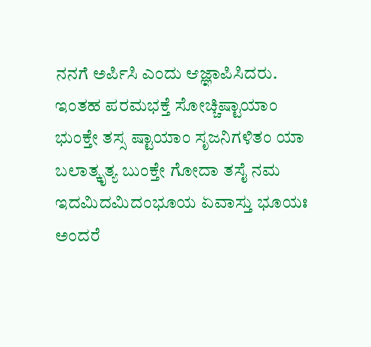ನನಗೆ ಅರ್ಪಿಸಿ ಎಂದು ಆಜ್ಞಾಪಿಸಿದರು.
ಇಂತಹ ಪರಮಭಕ್ತೆ ಸೋಚ್ಚಿಷ್ಟಾಯಾಂ ಭುಂಕ್ತೇ ತಸ್ಸ ಷ್ಟಾಯಾಂ ಸೃಜನಿಗಳಿತಂ ಯಾ ಬಲಾತ್ಕೃತ್ಯ ಬುಂಕ್ತೇ ಗೋದಾ ತಸೈ ನಮ ಇದಮಿದಮಿದಂಭೂಯ ಏವಾಸ್ತು ಭೂಯಃ ಅಂದರೆ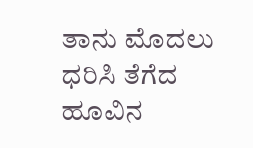ತಾನು ಮೊದಲು ಧರಿಸಿ ತೆಗೆದ ಹೂವಿನ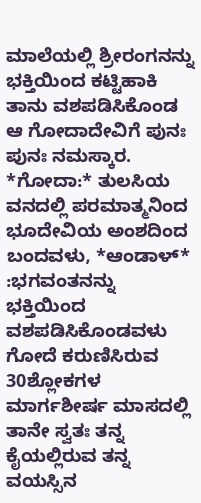ಮಾಲೆಯಲ್ಲಿ ಶ್ರೀರಂಗನನ್ನು ಭಕ್ತಿಯಿಂದ ಕಟ್ಟಿಹಾಕಿ ತಾನು ವಶಪಡಿಸಿಕೊಂಡ ಆ ಗೋದಾದೇವಿಗೆ ಪುನಃ ಪುನಃ ನಮಸ್ಕಾರ.
*ಗೋದಾ:* ತುಲಸಿಯ ವನದಲ್ಲಿ ಪರಮಾತ್ಮನಿಂದ ಭೂದೇವಿಯ ಅಂಶದಿಂದ ಬಂದವಳು, *ಆಂಡಾಳ್* :ಭಗವಂತನನ್ನು ಭಕ್ತಿಯಿಂದ ವಶಪಡಿಸಿಕೊಂಡವಳು ಗೋದೆ ಕರುಣಿಸಿರುವ 30ಶ್ಲೋಕಗಳ ಮಾರ್ಗಶೀರ್ಷ ಮಾಸದಲ್ಲಿ ತಾನೇ ಸ್ವತಃ ತನ್ನ ಕೈಯಲ್ಲಿರುವ ತನ್ನ ವಯಸ್ಸಿನ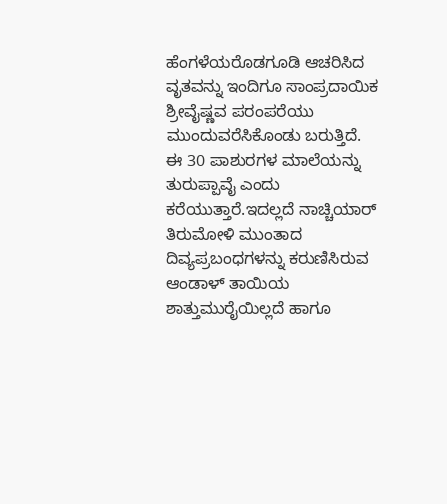ಹೆಂಗಳೆಯರೊಡಗೂಡಿ ಆಚರಿಸಿದ ವೃತವನ್ನು ಇಂದಿಗೂ ಸಾಂಪ್ರದಾಯಿಕ ಶ್ರೀವೈಷ್ಣವ ಪರಂಪರೆಯು ಮುಂದುವರೆಸಿಕೊಂಡು ಬರುತ್ತಿದೆ.
ಈ 30 ಪಾಶುರಗಳ ಮಾಲೆಯನ್ನು ತುರುಪ್ಪಾವೈ ಎಂದು ಕರೆಯುತ್ತಾರೆ.ಇದಲ್ಲದೆ ನಾಚ್ಚಿಯಾರ್ ತಿರುಮೋಳಿ ಮುಂತಾದ ದಿವ್ಯಪ್ರಬಂಧಗಳನ್ನು ಕರುಣಿಸಿರುವ ಆಂಡಾಳ್ ತಾಯಿಯ ಶಾತ್ತುಮುರೈಯಿಲ್ಲದೆ ಹಾಗೂ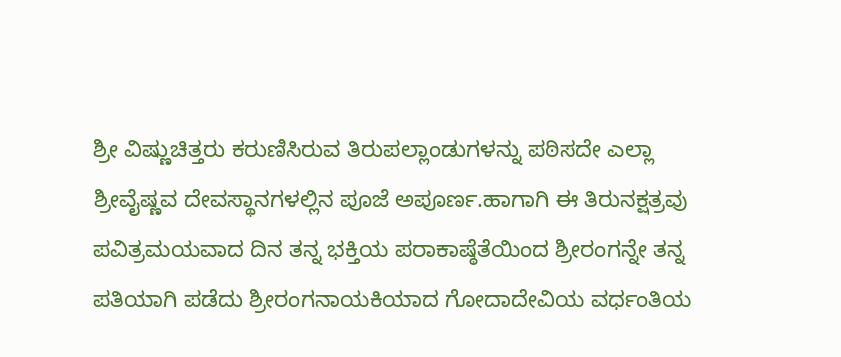ಶ್ರೀ ವಿಷ್ಣುಚಿತ್ತರು ಕರುಣಿಸಿರುವ ತಿರುಪಲ್ಲಾಂಡುಗಳನ್ನು ಪಠಿಸದೇ ಎಲ್ಲಾ ಶ್ರೀವೈಷ್ಣವ ದೇವಸ್ಥಾನಗಳಲ್ಲಿನ ಪೂಜೆ ಅಪೂರ್ಣ.ಹಾಗಾಗಿ ಈ ತಿರುನಕ್ಷತ್ರವು ಪವಿತ್ರಮಯವಾದ ದಿನ ತನ್ನ ಭಕ್ತಿಯ ಪರಾಕಾಷ್ಠೆತೆಯಿಂದ ಶ್ರೀರಂಗನ್ನೇ ತನ್ನ ಪತಿಯಾಗಿ ಪಡೆದು ಶ್ರೀರಂಗನಾಯಕಿಯಾದ ಗೋದಾದೇವಿಯ ವರ್ಧಂತಿಯ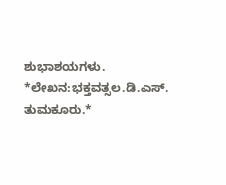ಶುಭಾಶಯಗಳು.
*ಲೇಖನ:ಭಕ್ತವತ್ಸಲ.ಡಿ.ಎಸ್. ತುಮಕೂರು.*